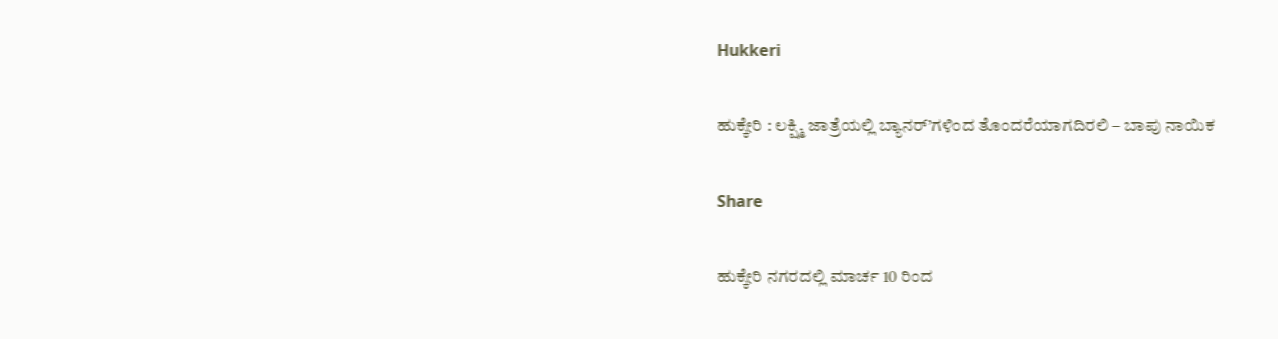Hukkeri

ಹುಕ್ಕೇರಿ : ಲಕ್ಷ್ಮಿ ಜಾತ್ರೆಯಲ್ಲಿ ಬ್ಯಾನರ್’ಗಳಿಂದ ತೊಂದರೆಯಾಗದಿರಲಿ – ಬಾಪು ನಾಯಿಕ

Share

ಹುಕ್ಕೇರಿ ನಗರದಲ್ಲಿ ಮಾರ್ಚ 10 ರಿಂದ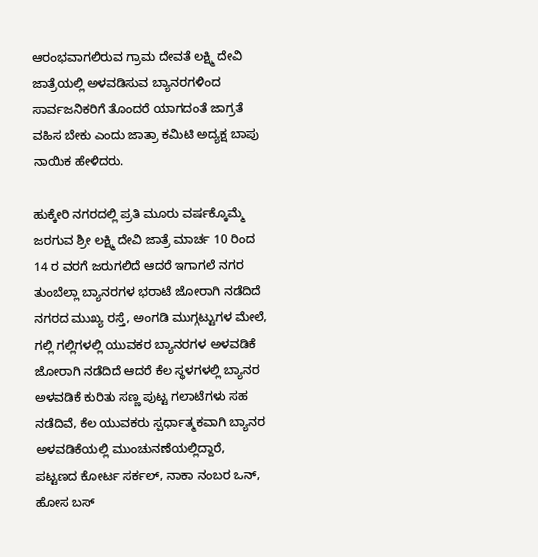ಆರಂಭವಾಗಲಿರುವ ಗ್ರಾಮ ದೇವತೆ ಲಕ್ಷ್ಮಿ ದೇವಿ ಜಾತ್ರೆಯಲ್ಲಿ ಅಳವಡಿಸುವ ಬ್ಯಾನರಗಳಿಂದ ಸಾರ್ವಜನಿಕರಿಗೆ ತೊಂದರೆ ಯಾಗದಂತೆ ಜಾಗ್ರತೆ ವಹಿಸ ಬೇಕು ಎಂದು ಜಾತ್ರಾ ಕಮಿಟಿ ಅದ್ಯಕ್ಷ ಬಾಪು ನಾಯಿಕ ಹೇಳಿದರು.

ಹುಕ್ಕೇರಿ ನಗರದಲ್ಲಿ ಪ್ರತಿ ಮೂರು ವರ್ಷಕ್ಕೊಮ್ಮೆ ಜರಗುವ ಶ್ರೀ ಲಕ್ಷ್ಮಿ ದೇವಿ ಜಾತ್ರೆ ಮಾರ್ಚ 10 ರಿಂದ 14 ರ ವರಗೆ ಜರುಗಲಿದೆ ಆದರೆ ಇಗಾಗಲೆ ನಗರ ತುಂಬೆಲ್ಲಾ ಬ್ಯಾನರಗಳ ಭರಾಟೆ ಜೋರಾಗಿ ನಡೆದಿದೆ ನಗರದ ಮುಖ್ಯ ರಸ್ತೆ, ಅಂಗಡಿ ಮುಗ್ಗಟ್ಟುಗಳ ಮೇಲೆ, ಗಲ್ಲಿ ಗಲ್ಲಿಗಳಲ್ಲಿ ಯುವಕರ ಬ್ಯಾನರಗಳ ಅಳವಡಿಕೆ ಜೋರಾಗಿ ನಡೆದಿದೆ ಆದರೆ ಕೆಲ ಸ್ಥಳಗಳಲ್ಲಿ ಬ್ಯಾನರ ಅಳವಡಿಕೆ ಕುರಿತು ಸಣ್ಣ ಪುಟ್ಟ ಗಲಾಟೆಗಳು ಸಹ ನಡೆದಿವೆ, ಕೆಲ ಯುವಕರು ಸ್ಪರ್ಧಾತ್ಮಕವಾಗಿ ಬ್ಯಾನರ ಅಳವಡಿಕೆಯಲ್ಲಿ ಮುಂಚುನಣೆಯಲ್ಲಿದ್ದಾರೆ,
ಪಟ್ಟಣದ ಕೋರ್ಟ ಸರ್ಕಲ್, ನಾಕಾ ನಂಬರ ಒನ್, ಹೋಸ ಬಸ್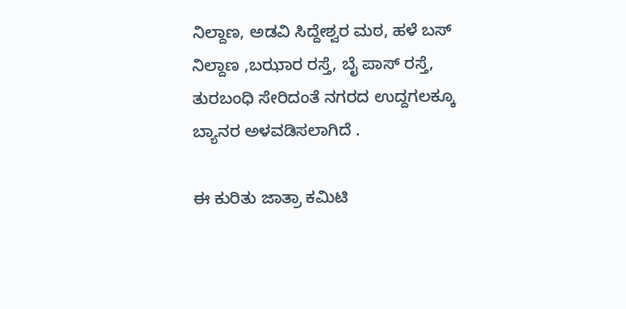ನಿಲ್ದಾಣ, ಅಡವಿ ಸಿದ್ದೇಶ್ವರ ಮಠ, ಹಳೆ ಬಸ್ ನಿಲ್ದಾಣ ,ಬಝಾರ ರಸ್ತೆ, ಬೈ ಪಾಸ್ ರಸ್ತೆ, ತುರಬಂಧಿ ಸೇರಿದಂತೆ ನಗರದ ಉದ್ದಗಲಕ್ಕೂ ಬ್ಯಾನರ ಅಳವಡಿಸಲಾಗಿದೆ .

ಈ ಕುರಿತು ಜಾತ್ರಾ ಕಮಿಟಿ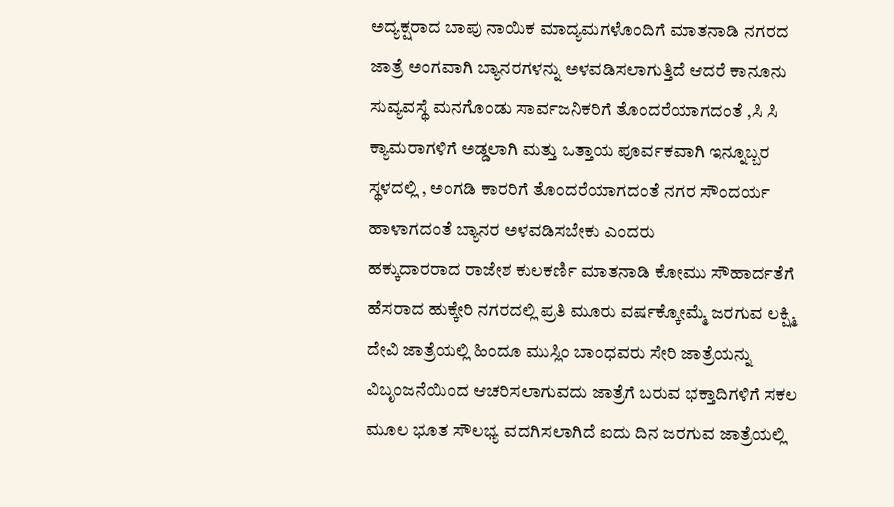ಅದ್ಯಕ್ಷರಾದ ಬಾಪು ನಾಯಿಕ ಮಾದ್ಯಮಗಳೊಂದಿಗೆ ಮಾತನಾಡಿ ನಗರದ ಜಾತ್ರೆ ಅಂಗವಾಗಿ ಬ್ಯಾನರಗಳನ್ನು ಅಳವಡಿಸಲಾಗುತ್ತಿದೆ ಆದರೆ ಕಾನೂನು ಸುವ್ಯವಸ್ಥೆ ಮನಗೊಂಡು ಸಾರ್ವಜನಿಕರಿಗೆ ತೊಂದರೆಯಾಗದಂತೆ ,ಸಿ ಸಿ ಕ್ಯಾಮರಾಗಳಿಗೆ ಅಡ್ಡಲಾಗಿ ಮತ್ತು ಒತ್ತಾಯ ಪೂರ್ವಕವಾಗಿ ಇನ್ನೂಬ್ಬರ ಸ್ಥಳದಲ್ಲಿ , ಅಂಗಡಿ ಕಾರರಿಗೆ ತೊಂದರೆಯಾಗದಂತೆ ನಗರ ಸೌಂದರ್ಯ ಹಾಳಾಗದಂತೆ ಬ್ಯಾನರ ಅಳವಡಿಸಬೇಕು ಎಂದರು
ಹಕ್ಕುದಾರರಾದ ರಾಜೇಶ ಕುಲಕರ್ಣಿ ಮಾತನಾಡಿ ಕೋಮು ಸೌಹಾರ್ದತೆಗೆ ಹೆಸರಾದ ಹುಕ್ಕೇರಿ ನಗರದಲ್ಲಿ ಪ್ರತಿ ಮೂರು ವರ್ಷಕ್ಕೋಮ್ಮೆ ಜರಗುವ ಲಕ್ಷ್ಮಿ ದೇವಿ ಜಾತ್ರೆಯಲ್ಲಿ ಹಿಂದೂ ಮುಸ್ಲಿಂ ಬಾಂಧವರು ಸೇರಿ ಜಾತ್ರೆಯನ್ನು ವಿಬೃಂಜನೆಯಿಂದ ಆಚರಿಸಲಾಗುವದು ಜಾತ್ರೆಗೆ ಬರುವ ಭಕ್ತಾದಿಗಳಿಗೆ ಸಕಲ ಮೂಲ ಭೂತ ಸೌಲಭ್ಯ ವದಗಿಸಲಾಗಿದೆ ಐದು ದಿನ ಜರಗುವ ಜಾತ್ರೆಯಲ್ಲಿ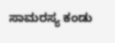ಸಾಮರಸ್ಯ ಕಂಡು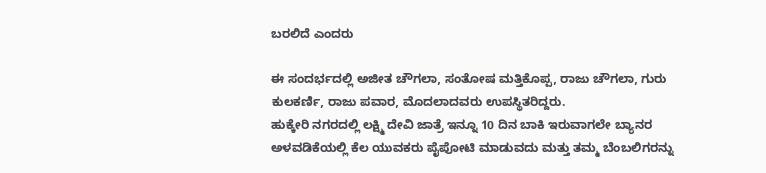ಬರಲಿದೆ ಎಂದರು

ಈ ಸಂದರ್ಭದಲ್ಲಿ ಅಜೀತ ಚೌಗಲಾ, ಸಂತೋಷ ಮತ್ತಿಕೊಪ್ಪ, ರಾಜು ಚೌಗಲಾ, ಗುರು ಕುಲಕರ್ಣಿ, ರಾಜು ಪವಾರ, ಮೊದಲಾದವರು ಉಪಸ್ಥಿತರಿದ್ದರು.
ಹುಕ್ಕೇರಿ ನಗರದಲ್ಲಿ ಲಕ್ಷ್ಮಿ ದೇವಿ ಜಾತ್ರೆ ಇನ್ನೂ 10 ದಿನ ಬಾಕಿ ಇರುವಾಗಲೇ ಬ್ಯಾನರ ಅಳವಡಿಕೆಯಲ್ಲಿ ಕೆಲ ಯುವಕರು ಪೈಪೋಟಿ ಮಾಡುವದು ಮತ್ತು ತಮ್ಮ ಬೆಂಬಲಿಗರನ್ನು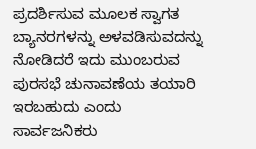ಪ್ರದರ್ಶಿಸುವ ಮೂಲಕ ಸ್ವಾಗತ ಬ್ಯಾನರಗಳನ್ನು ಅಳವಡಿಸುವದನ್ನು ನೋಡಿದರೆ ಇದು ಮುಂಬರುವ ಪುರಸಭೆ ಚುನಾವಣೆಯ ತಯಾರಿ ಇರಬಹುದು ಎಂದು ಸಾರ್ವಜನಿಕರು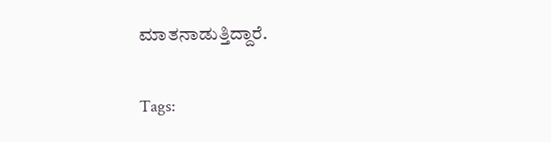ಮಾತನಾಡುತ್ತಿದ್ದಾರೆ.

Tags: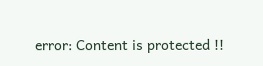error: Content is protected !!